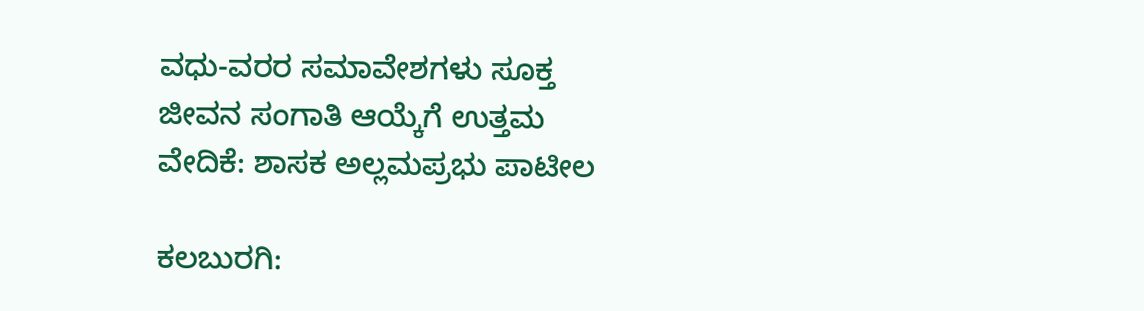ವಧು-ವರರ ಸಮಾವೇಶಗಳು ಸೂಕ್ತ ಜೀವನ ಸಂಗಾತಿ ಆಯ್ಕೆಗೆ ಉತ್ತಮ ವೇದಿಕೆ: ಶಾಸಕ ಅಲ್ಲಮಪ್ರಭು ಪಾಟೀಲ

ಕಲಬುರಗಿ: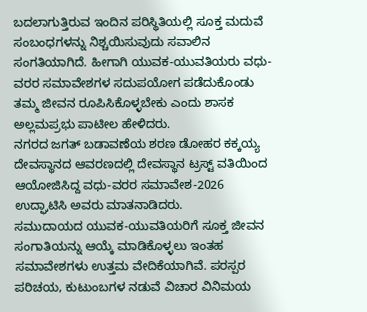ಬದಲಾಗುತ್ತಿರುವ ಇಂದಿನ ಪರಿಸ್ಥಿತಿಯಲ್ಲಿ ಸೂಕ್ತ ಮದುವೆ ಸಂಬಂಧಗಳನ್ನು ನಿಶ್ಚಯಿಸುವುದು ಸವಾಲಿನ ಸಂಗತಿಯಾಗಿದೆ. ಹೀಗಾಗಿ ಯುವಕ-ಯುವತಿಯರು ವಧು-ವರರ ಸಮಾವೇಶಗಳ ಸದುಪಯೋಗ ಪಡೆದುಕೊಂಡು ತಮ್ಮ ಜೀವನ ರೂಪಿಸಿಕೊಳ್ಳಬೇಕು ಎಂದು ಶಾಸಕ ಅಲ್ಲಮಪ್ರಭು ಪಾಟೀಲ ಹೇಳಿದರು.
ನಗರದ ಜಗತ್ ಬಡಾವಣೆಯ ಶರಣ ಡೋಹರ ಕಕ್ಕಯ್ಯ ದೇವಸ್ಥಾನದ ಆವರಣದಲ್ಲಿ ದೇವಸ್ಥಾನ ಟ್ರಸ್ಟ್ ವತಿಯಿಂದ ಆಯೋಜಿಸಿದ್ದ ವಧು-ವರರ ಸಮಾವೇಶ-2026 ಉದ್ಘಾಟಿಸಿ ಅವರು ಮಾತನಾಡಿದರು.
ಸಮುದಾಯದ ಯುವಕ-ಯುವತಿಯರಿಗೆ ಸೂಕ್ತ ಜೀವನ ಸಂಗಾತಿಯನ್ನು ಆಯ್ಕೆ ಮಾಡಿಕೊಳ್ಳಲು ಇಂತಹ ಸಮಾವೇಶಗಳು ಉತ್ತಮ ವೇದಿಕೆಯಾಗಿವೆ. ಪರಸ್ಪರ ಪರಿಚಯ, ಕುಟುಂಬಗಳ ನಡುವೆ ವಿಚಾರ ವಿನಿಮಯ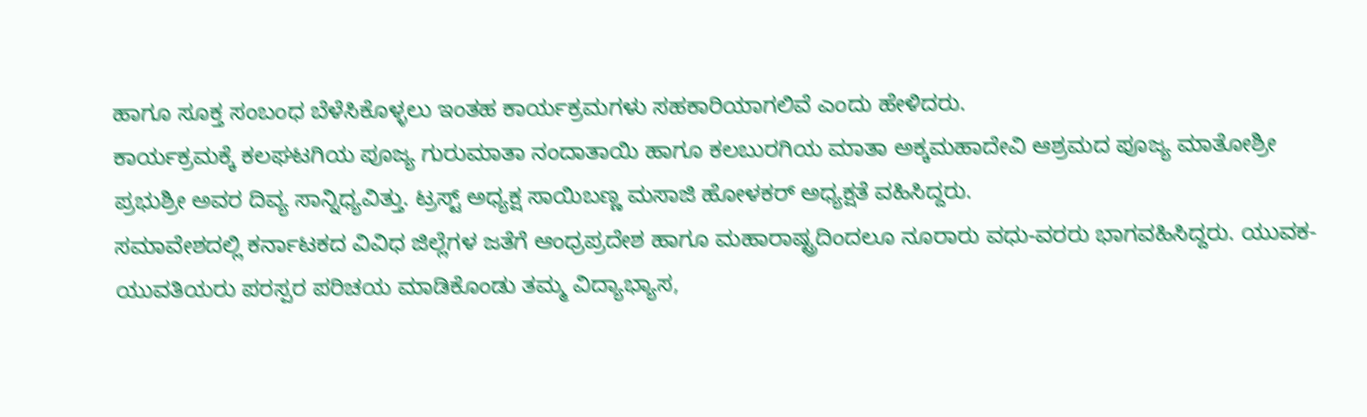ಹಾಗೂ ಸೂಕ್ತ ಸಂಬಂಧ ಬೆಳೆಸಿಕೊಳ್ಳಲು ಇಂತಹ ಕಾರ್ಯಕ್ರಮಗಳು ಸಹಕಾರಿಯಾಗಲಿವೆ ಎಂದು ಹೇಳಿದರು.
ಕಾರ್ಯಕ್ರಮಕ್ಕೆ ಕಲಘಟಗಿಯ ಪೂಜ್ಯ ಗುರುಮಾತಾ ನಂದಾತಾಯಿ ಹಾಗೂ ಕಲಬುರಗಿಯ ಮಾತಾ ಅಕ್ಕಮಹಾದೇವಿ ಆಶ್ರಮದ ಪೂಜ್ಯ ಮಾತೋಶ್ರೀ ಪ್ರಭುಶ್ರೀ ಅವರ ದಿವ್ಯ ಸಾನ್ನಿಧ್ಯವಿತ್ತು. ಟ್ರಸ್ಟ್ ಅಧ್ಯಕ್ಷ ಸಾಯಿಬಣ್ಣ ಮಸಾಜಿ ಹೋಳಕರ್ ಅಧ್ಯಕ್ಷತೆ ವಹಿಸಿದ್ದರು.
ಸಮಾವೇಶದಲ್ಲಿ ಕರ್ನಾಟಕದ ವಿವಿಧ ಜಿಲ್ಲೆಗಳ ಜತೆಗೆ ಆಂಧ್ರಪ್ರದೇಶ ಹಾಗೂ ಮಹಾರಾಷ್ಟ್ರದಿಂದಲೂ ನೂರಾರು ವಧು-ವರರು ಭಾಗವಹಿಸಿದ್ದರು. ಯುವಕ-ಯುವತಿಯರು ಪರಸ್ಪರ ಪರಿಚಯ ಮಾಡಿಕೊಂಡು ತಮ್ಮ ವಿದ್ಯಾಭ್ಯಾಸ,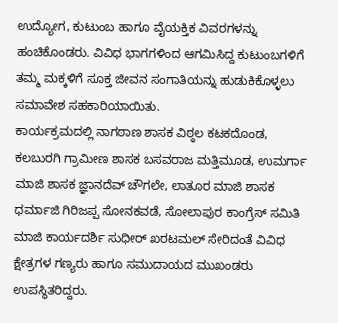ಉದ್ಯೋಗ, ಕುಟುಂಬ ಹಾಗೂ ವೈಯಕ್ತಿಕ ವಿವರಗಳನ್ನು ಹಂಚಿಕೊಂಡರು. ವಿವಿಧ ಭಾಗಗಳಿಂದ ಆಗಮಿಸಿದ್ದ ಕುಟುಂಬಗಳಿಗೆ ತಮ್ಮ ಮಕ್ಕಳಿಗೆ ಸೂಕ್ತ ಜೀವನ ಸಂಗಾತಿಯನ್ನು ಹುಡುಕಿಕೊಳ್ಳಲು ಸಮಾವೇಶ ಸಹಕಾರಿಯಾಯಿತು.
ಕಾರ್ಯಕ್ರಮದಲ್ಲಿ ನಾಗಠಾಣ ಶಾಸಕ ವಿಠ್ಠಲ ಕಟಕದೊಂಡ, ಕಲಬುರಗಿ ಗ್ರಾಮೀಣ ಶಾಸಕ ಬಸವರಾಜ ಮತ್ತಿಮೂಡ, ಉಮರ್ಗಾ ಮಾಜಿ ಶಾಸಕ ಜ್ಞಾನದೆವ್ ಚೌಗಲೇ, ಲಾತೂರ ಮಾಜಿ ಶಾಸಕ ಧರ್ಮಾಜಿ ಗಿರಿಜಪ್ಪ ಸೋನಕವಡೆ, ಸೋಲಾಪುರ ಕಾಂಗ್ರೆಸ್ ಸಮಿತಿ ಮಾಜಿ ಕಾರ್ಯದರ್ಶಿ ಸುಧೀರ್ ಖರಟಮಲ್ ಸೇರಿದಂತೆ ವಿವಿಧ ಕ್ಷೇತ್ರಗಳ ಗಣ್ಯರು ಹಾಗೂ ಸಮುದಾಯದ ಮುಖಂಡರು ಉಪಸ್ಥಿತರಿದ್ದರು.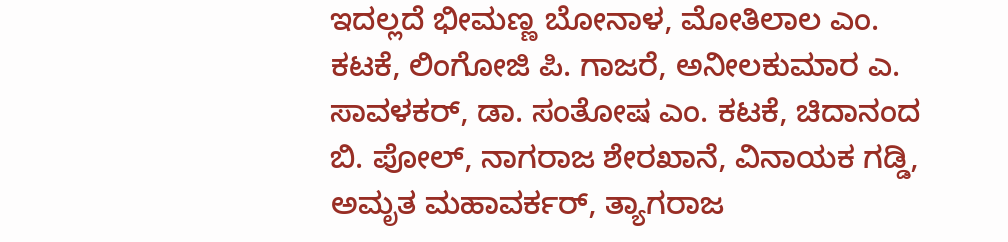ಇದಲ್ಲದೆ ಭೀಮಣ್ಣ ಬೋನಾಳ, ಮೋತಿಲಾಲ ಎಂ. ಕಟಕೆ, ಲಿಂಗೋಜಿ ಪಿ. ಗಾಜರೆ, ಅನೀಲಕುಮಾರ ಎ. ಸಾವಳಕರ್, ಡಾ. ಸಂತೋಷ ಎಂ. ಕಟಕೆ, ಚಿದಾನಂದ ಬಿ. ಪೋಲ್, ನಾಗರಾಜ ಶೇರಖಾನೆ, ವಿನಾಯಕ ಗಡ್ಡಿ, ಅಮೃತ ಮಹಾವರ್ಕರ್, ತ್ಯಾಗರಾಜ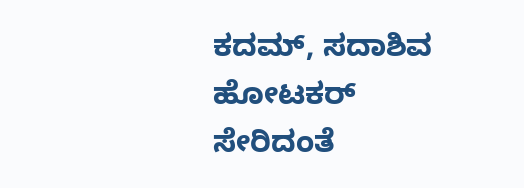ಕದಮ್, ಸದಾಶಿವ ಹೋಟಕರ್ ಸೇರಿದಂತೆ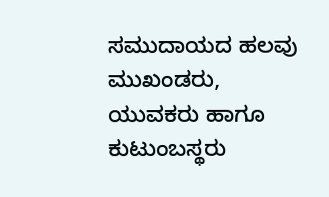ಸಮುದಾಯದ ಹಲವು ಮುಖಂಡರು, ಯುವಕರು ಹಾಗೂ ಕುಟುಂಬಸ್ಥರು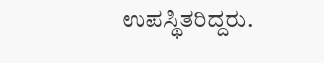ಉಪಸ್ಥಿತರಿದ್ದರು.